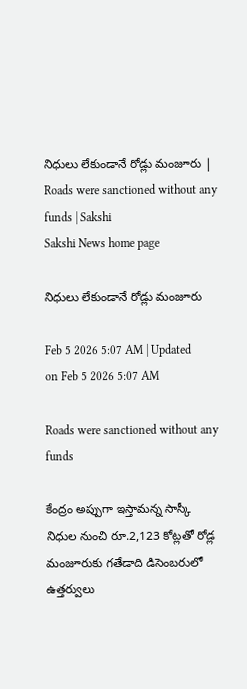నిధులు లేకుండానే రోడ్లు మంజూరు | Roads were sanctioned without any funds | Sakshi
Sakshi News home page

నిధులు లేకుండానే రోడ్లు మంజూరు

Feb 5 2026 5:07 AM | Updated on Feb 5 2026 5:07 AM

Roads were sanctioned without any funds

కేంద్రం అప్పుగా ఇస్తామన్న సాస్కీ నిధుల నుంచి రూ.2,123 కోట్లతో రోడ్ల మంజూరుకు గతేడాది డిసెంబరులో ఉత్తర్వులు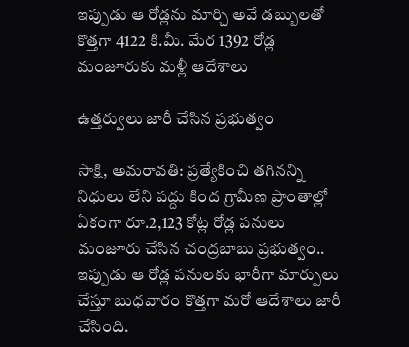ఇప్పుడు ఆ రోడ్లను మార్చి అవే డబ్బులతో కొత్తగా 4122 కి.మీ. మేర 1392 రోడ్ల మంజూరుకు మళ్లీ ఆదేశాలు

ఉత్తర్వులు జారీ చేసిన ప్రభుత్వం

సాక్షి, అమరావతి: ప్రత్యేకించి తగినన్ని నిధులు లేని పద్దు కింద గ్రామీణ ప్రాంతాల్లో ఏకంగా రూ.2,123 కోట్ల రోడ్ల పనులు మంజూరు చేసిన చంద్రబాబు ప్రభుత్వం.. ఇప్పుడు ఆ రోడ్ల పనులకు భారీగా మార్పులు చేస్తూ బుధవారం కొత్తగా మరో ఆదేశాలు జారీ చేసింది.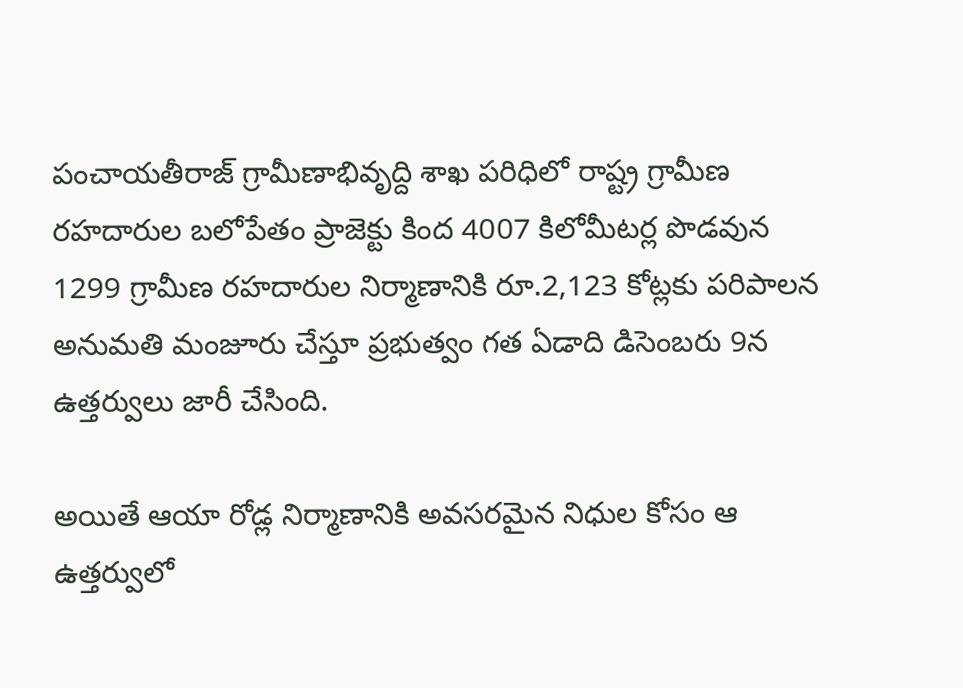పంచాయతీరాజ్‌ గ్రామీణాభివృద్ది శాఖ పరిధిలో రాష్ట్ర గ్రామీణ రహదారుల బలోపేతం ప్రాజెక్టు కింద 4007 కిలోమీటర్ల పొడవున 1299 గ్రామీణ రహదారుల నిర్మాణానికి రూ.2,123 కోట్లకు పరిపాలన అనుమతి మంజూరు చేస్తూ ప్రభుత్వం గత ఏడాది డిసెంబరు 9న ఉత్తర్వులు జారీ చేసింది.

అయితే ఆయా రోడ్ల నిర్మాణానికి అవసరమైన నిధుల కోసం ఆ ఉత్తర్వులో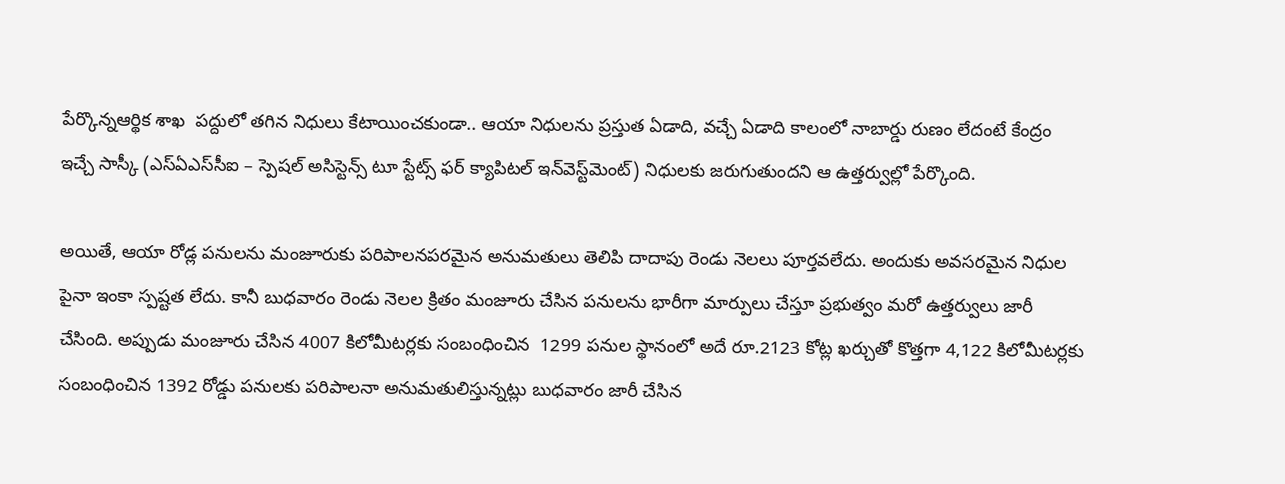పేర్కొన్నఆర్థిక శాఖ  పద్దులో తగిన నిధులు కేటాయించకుండా.. ఆయా నిధులను ప్రస్తుత ఏడాది, వచ్చే ఏడాది కాలంలో నాబార్డు రుణం లేదంటే కేంద్రం ఇచ్చే సాస్కీ (ఎస్‌ఏఎస్‌సీఐ – స్పెషల్‌ అసిస్టెన్స్‌ టూ స్టేట్స్‌ ఫర్‌ క్యాపిటల్‌ ఇన్‌వెస్ట్‌మెంట్‌) నిధులకు జరుగుతుందని ఆ ఉత్తర్వుల్లో పేర్కొంది.

అయితే, ఆయా రోడ్ల పనులను మంజూరుకు పరిపాలనపరమైన అనుమతులు తెలిపి దాదాపు రెండు నెలలు పూర్తవలేదు. అందుకు అవసరమైన నిధుల పైనా ఇంకా స్పష్టత లేదు. కానీ బుధవారం రెండు నెలల క్రితం మంజూరు చేసిన పనులను భారీగా మార్పులు చేస్తూ ప్రభుత్వం మరో ఉత్తర్వులు జారీ చేసింది. అప్పుడు మంజూరు చేసిన 4007 కిలోమీటర్లకు సంబంధించిన  1299 పనుల స్థానంలో అదే రూ.2123 కోట్ల ఖర్చుతో కొత్తగా 4,122 కిలోమీటర్లకు సంబంధించిన 1392 రోడ్డు పనులకు పరిపాలనా అనుమతులిస్తున్నట్లు బుధవారం జారీ చేసిన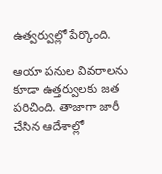ఉత్వర్వుల్లో పేర్కొంది.

ఆయా పనుల వివరాలను కూడా ఉత్తర్వులకు జత పరిచింది. తాజాగా జారీ చేసిన ఆదేశాల్లో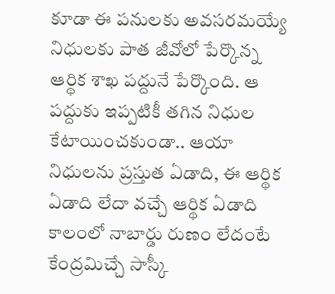కూడా ఈ పనులకు అవసరమయ్యే నిధులకు పాత జీవోలో పేర్కొన్న ఆర్థిక శాఖ పద్దునే పేర్కొంది. ఆ పద్దుకు ఇప్పటికీ తగిన నిధుల కేటాయించకుండా.. ఆయా నిధులను ప్రస్తుత ఏడాది, ఈ ఆర్థిక ఏడాది లేదా వచ్చే ఆర్థిక ఏడాది కాలంలో నాబార్డు రుణం లేదంటే కేంద్రమిచ్చే సాస్కీ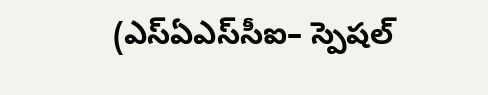(ఎస్‌ఏఎస్‌సీఐ– స్పెషల్‌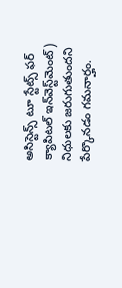అసిస్టెన్స్‌ టూ స్టేట్స్‌ ఫర్‌ క్యాపిటల్‌ ఇన్‌వెస్ట్‌మెంట్‌) నిధులకు జరుగుతుందని పేర్కొనడం గమనార్హం.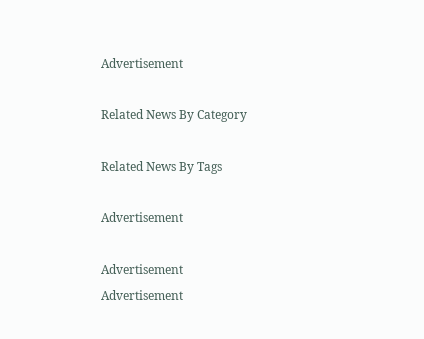Advertisement

Related News By Category

Related News By Tags

Advertisement

Advertisement
Advertisement